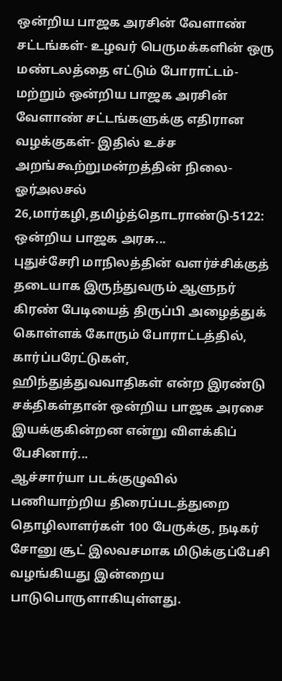ஒன்றிய பாஜக அரசின் வேளாண் சட்டங்கள்- உழவர் பெருமக்களின் ஒரு மண்டலத்தை எட்டும் போராட்டம்- மற்றும் ஒன்றிய பாஜக அரசின் வேளாண் சட்டங்களுக்கு எதிரான வழக்குகள்- இதில் உச்ச அறங்கூற்றுமன்றத்தின் நிலை- ஓர்அலசல்
26,மார்கழி,தமிழ்த்தொடராண்டு-5122: ஒன்றிய பாஜக அரசு...
புதுச்சேரி மாநிலத்தின் வளர்ச்சிக்குத் தடையாக இருந்துவரும் ஆளுநர் கிரண் பேடியைத் திருப்பி அழைத்துக் கொள்ளக் கோரும் போராட்டத்தில், கார்ப்பரேட்டுகள், ஹிந்துத்துவவாதிகள் என்ற இரண்டு சக்திகள்தான் ஒன்றிய பாஜக அரசை இயக்குகின்றன என்று விளக்கிப் பேசினார்...
ஆச்சார்யா படக்குழுவில் பணியாற்றிய திரைப்படத்துறை தொழிலாளர்கள் 100 பேருக்கு, நடிகர் சோனு சூட் இலவசமாக மிடுக்குப்பேசி வழங்கியது இன்றைய பாடுபொருளாகியுள்ளது.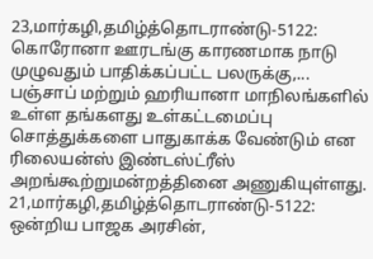23,மார்கழி,தமிழ்த்தொடராண்டு-5122: கொரோனா ஊரடங்கு காரணமாக நாடு முழுவதும் பாதிக்கப்பட்ட பலருக்கு,...
பஞ்சாப் மற்றும் ஹரியானா மாநிலங்களில் உள்ள தங்களது உள்கட்டமைப்பு சொத்துக்களை பாதுகாக்க வேண்டும் என ரிலையன்ஸ் இண்டஸ்ட்ரீஸ் அறங்கூற்றுமன்றத்தினை அணுகியுள்ளது.
21,மார்கழி,தமிழ்த்தொடராண்டு-5122: ஒன்றிய பாஜக அரசின்,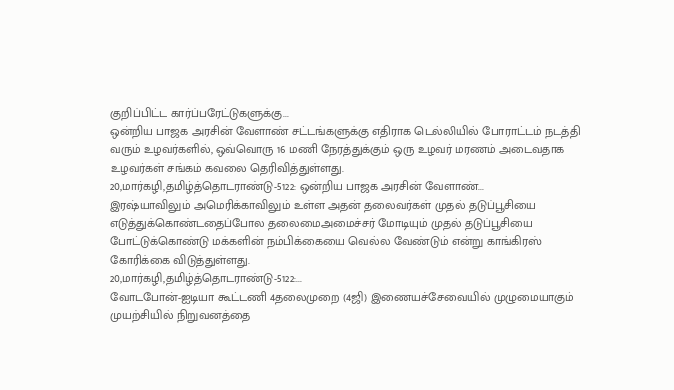குறிப்பிட்ட கார்ப்பரேட்டுகளுக்கு...
ஒன்றிய பாஜக அரசின் வேளாண் சட்டங்களுக்கு எதிராக டெல்லியில் போராட்டம் நடத்தி வரும் உழவர்களில், ஒவ்வொரு 16 மணி நேரத்துக்கும் ஒரு உழவர் மரணம் அடைவதாக உழவர்கள் சங்கம் கவலை தெரிவித்துள்ளது.
20,மார்கழி,தமிழ்த்தொடராண்டு-5122: ஒன்றிய பாஜக அரசின் வேளாண்...
இரஷ்யாவிலும் அமெரிக்காவிலும் உள்ள அதன் தலைவர்கள் முதல் தடுப்பூசியை எடுத்துக்கொண்டதைப்போல தலைமைஅமைச்சர் மோடியும் முதல் தடுப்பூசியை போட்டுக்கொண்டு மக்களின் நம்பிக்கையை வெல்ல வேண்டும் என்று காங்கிரஸ் கோரிக்கை விடுத்துள்ளது.
20,மார்கழி,தமிழ்த்தொடராண்டு-5122:...
வோடபோன்-ஐடியா கூட்டணி 4தலைமுறை (4ஜி) இணையச்சேவையில் முழுமையாகும் முயற்சியில் நிறுவனத்தை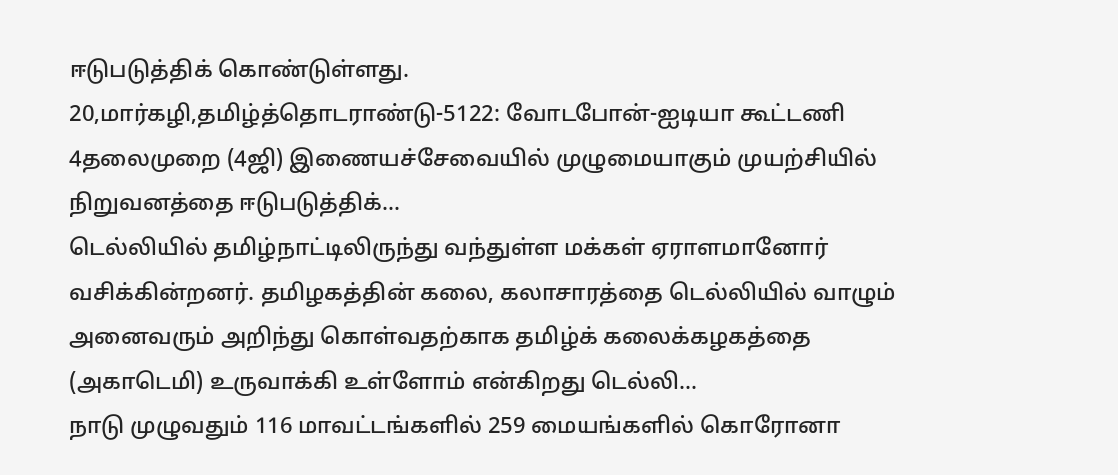ஈடுபடுத்திக் கொண்டுள்ளது.
20,மார்கழி,தமிழ்த்தொடராண்டு-5122: வோடபோன்-ஐடியா கூட்டணி 4தலைமுறை (4ஜி) இணையச்சேவையில் முழுமையாகும் முயற்சியில் நிறுவனத்தை ஈடுபடுத்திக்...
டெல்லியில் தமிழ்நாட்டிலிருந்து வந்துள்ள மக்கள் ஏராளமானோர் வசிக்கின்றனர். தமிழகத்தின் கலை, கலாசாரத்தை டெல்லியில் வாழும் அனைவரும் அறிந்து கொள்வதற்காக தமிழ்க் கலைக்கழகத்தை (அகாடெமி) உருவாக்கி உள்ளோம் என்கிறது டெல்லி...
நாடு முழுவதும் 116 மாவட்டங்களில் 259 மையங்களில் கொரோனா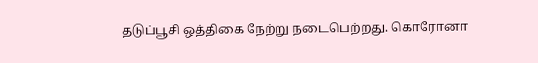தடுப்பூசி ஒத்திகை நேற்று நடைபெற்றது. கொரோனா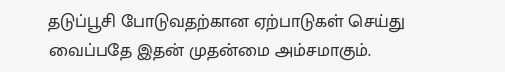தடுப்பூசி போடுவதற்கான ஏற்பாடுகள் செய்து வைப்பதே இதன் முதன்மை அம்சமாகும்.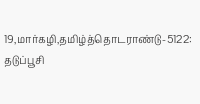19,மார்கழி,தமிழ்த்தொடராண்டு-5122: தடுப்பூசி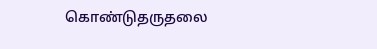கொண்டுதருதலை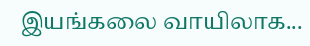இயங்கலை வாயிலாக...